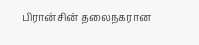பிரான்சின் தலைநகரான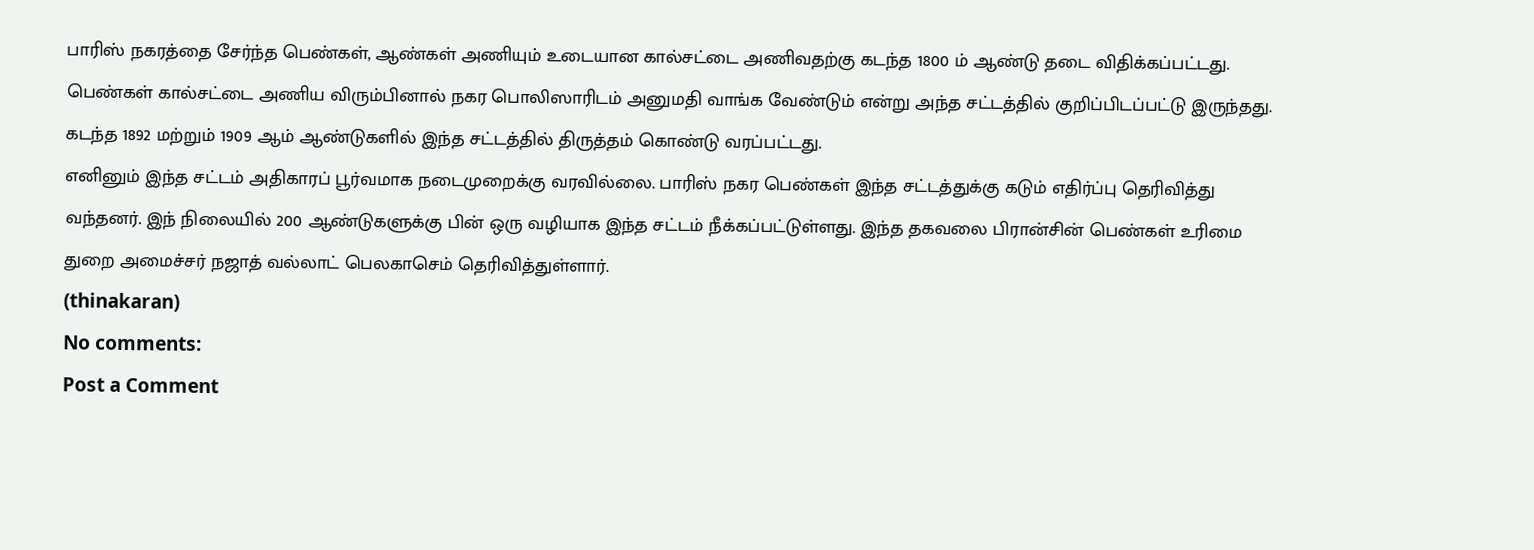பாரிஸ் நகரத்தை சேர்ந்த பெண்கள், ஆண்கள் அணியும் உடையான கால்சட்டை அணிவதற்கு கடந்த 1800 ம் ஆண்டு தடை விதிக்கப்பட்டது.
பெண்கள் கால்சட்டை அணிய விரும்பினால் நகர பொலிஸாரிடம் அனுமதி வாங்க வேண்டும் என்று அந்த சட்டத்தில் குறிப்பிடப்பட்டு இருந்தது. கடந்த 1892 மற்றும் 1909 ஆம் ஆண்டுகளில் இந்த சட்டத்தில் திருத்தம் கொண்டு வரப்பட்டது.
எனினும் இந்த சட்டம் அதிகாரப் பூர்வமாக நடைமுறைக்கு வரவில்லை. பாரிஸ் நகர பெண்கள் இந்த சட்டத்துக்கு கடும் எதிர்ப்பு தெரிவித்து வந்தனர். இந் நிலையில் 200 ஆண்டுகளுக்கு பின் ஒரு வழியாக இந்த சட்டம் நீக்கப்பட்டுள்ளது. இந்த தகவலை பிரான்சின் பெண்கள் உரிமை துறை அமைச்சர் நஜாத் வல்லாட் பெலகாசெம் தெரிவித்துள்ளார்.
(thinakaran)
No comments:
Post a Comment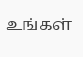உங்கள்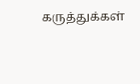கருத்துக்கள்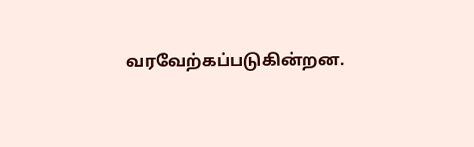வரவேற்கப்படுகின்றன.